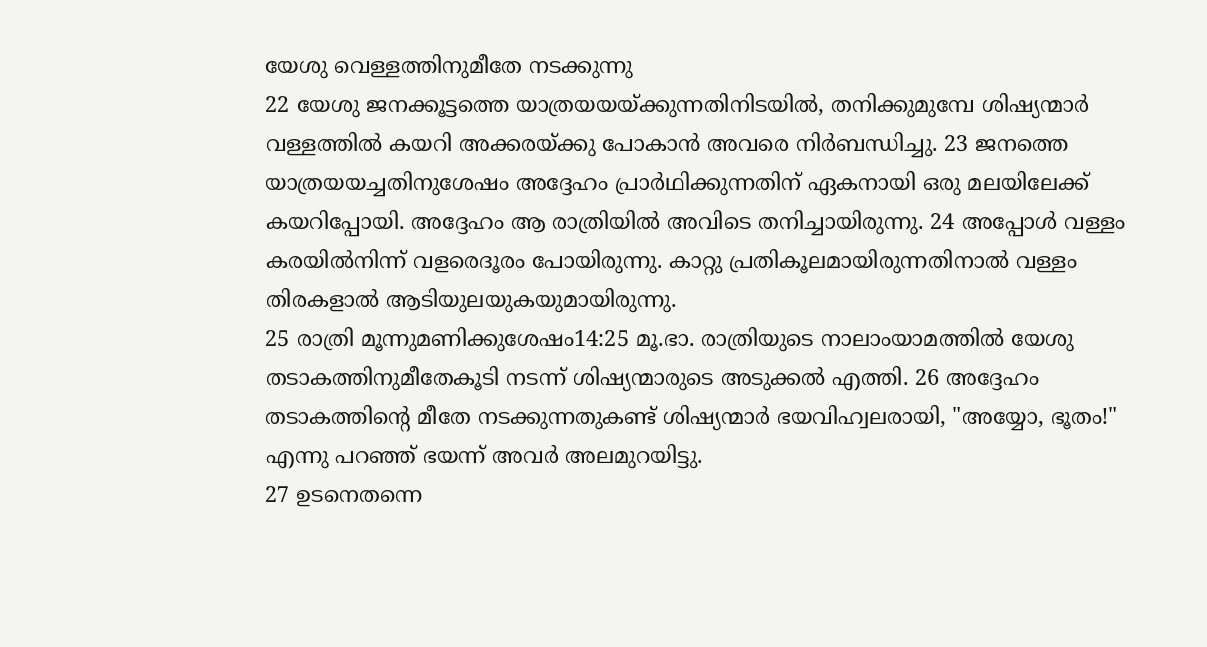യേശു വെള്ളത്തിനുമീതേ നടക്കുന്നു
22 യേശു ജനക്കൂട്ടത്തെ യാത്രയയയ്ക്കുന്നതിനിടയിൽ, തനിക്കുമുമ്പേ ശിഷ്യന്മാർ വള്ളത്തിൽ കയറി അക്കരയ്ക്കു പോകാൻ അവരെ നിർബന്ധിച്ചു. 23 ജനത്തെ യാത്രയയച്ചതിനുശേഷം അദ്ദേഹം പ്രാർഥിക്കുന്നതിന് ഏകനായി ഒരു മലയിലേക്ക് കയറിപ്പോയി. അദ്ദേഹം ആ രാത്രിയിൽ അവിടെ തനിച്ചായിരുന്നു. 24 അപ്പോൾ വള്ളം കരയിൽനിന്ന് വളരെദൂരം പോയിരുന്നു. കാറ്റു പ്രതികൂലമായിരുന്നതിനാൽ വള്ളം തിരകളാൽ ആടിയുലയുകയുമായിരുന്നു.
25 രാത്രി മൂന്നുമണിക്കുശേഷം14:25 മൂ.ഭാ. രാത്രിയുടെ നാലാംയാമത്തിൽ യേശു തടാകത്തിനുമീതേകൂടി നടന്ന് ശിഷ്യന്മാരുടെ അടുക്കൽ എത്തി. 26 അദ്ദേഹം തടാകത്തിന്റെ മീതേ നടക്കുന്നതുകണ്ട് ശിഷ്യന്മാർ ഭയവിഹ്വലരായി, "അയ്യോ, ഭൂതം!" എന്നു പറഞ്ഞ് ഭയന്ന് അവർ അലമുറയിട്ടു.
27 ഉടനെതന്നെ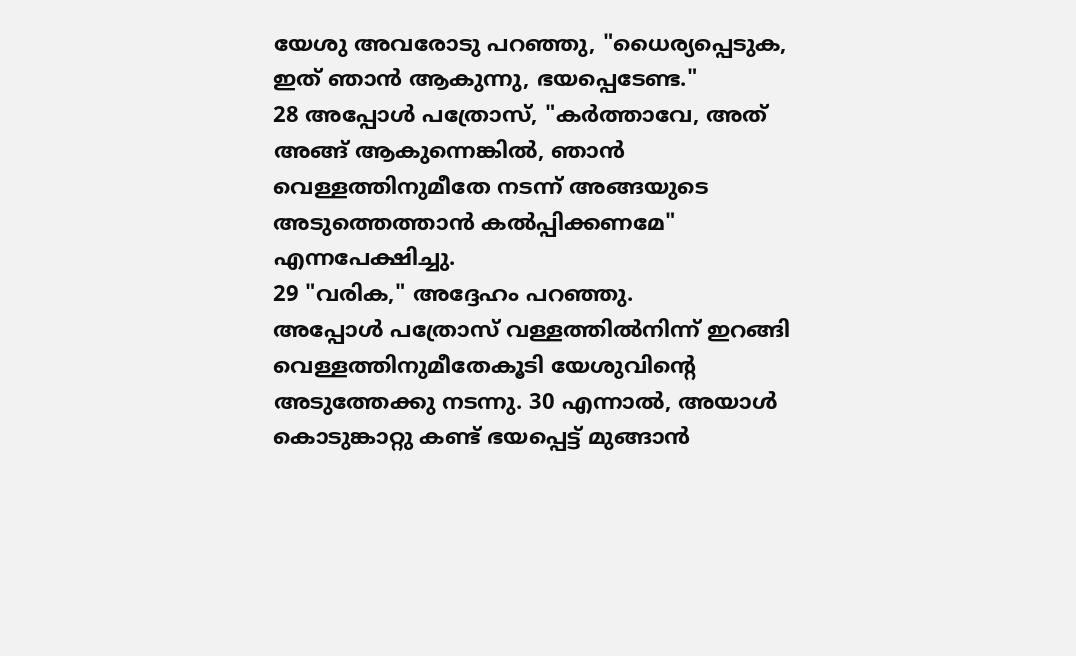യേശു അവരോടു പറഞ്ഞു, "ധൈര്യപ്പെടുക, ഇത് ഞാൻ ആകുന്നു, ഭയപ്പെടേണ്ട."
28 അപ്പോൾ പത്രോസ്, "കർത്താവേ, അത് അങ്ങ് ആകുന്നെങ്കിൽ, ഞാൻ വെള്ളത്തിനുമീതേ നടന്ന് അങ്ങയുടെ അടുത്തെത്താൻ കൽപ്പിക്കണമേ" എന്നപേക്ഷിച്ചു.
29 "വരിക," അദ്ദേഹം പറഞ്ഞു.
അപ്പോൾ പത്രോസ് വള്ളത്തിൽനിന്ന് ഇറങ്ങി വെള്ളത്തിനുമീതേകൂടി യേശുവിന്റെ അടുത്തേക്കു നടന്നു. 30 എന്നാൽ, അയാൾ കൊടുങ്കാറ്റു കണ്ട് ഭയപ്പെട്ട് മുങ്ങാൻ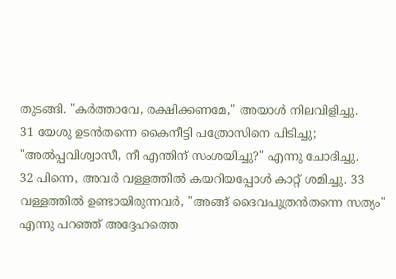തുടങ്ങി. "കർത്താവേ, രക്ഷിക്കണമേ," അയാൾ നിലവിളിച്ചു.
31 യേശു ഉടൻതന്നെ കൈനീട്ടി പത്രോസിനെ പിടിച്ചു; "അൽപ്പവിശ്വാസീ, നീ എന്തിന് സംശയിച്ചു?" എന്നു ചോദിച്ചു.
32 പിന്നെ, അവർ വള്ളത്തിൽ കയറിയപ്പോൾ കാറ്റ് ശമിച്ചു. 33 വള്ളത്തിൽ ഉണ്ടായിരുന്നവർ, "അങ്ങ് ദൈവപുത്രൻതന്നെ സത്യം" എന്നു പറഞ്ഞ് അദ്ദേഹത്തെ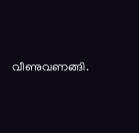വീണുവണങ്ങി.